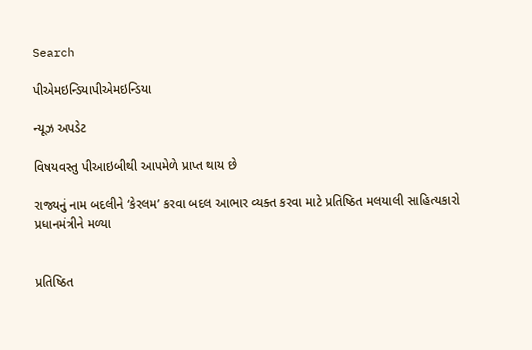Search

પીએમઇન્ડિયાપીએમઇન્ડિયા

ન્યૂઝ અપડેટ

વિષયવસ્તુ પીઆઇબીથી આપમેળે પ્રાપ્ત થાય છે

રાજ્યનું નામ બદલીને ‘કેરલમ’ કરવા બદલ આભાર વ્યક્ત કરવા માટે પ્રતિષ્ઠિત મલયાલી સાહિત્યકારો પ્રધાનમંત્રીને મળ્યા


પ્રતિષ્ઠિત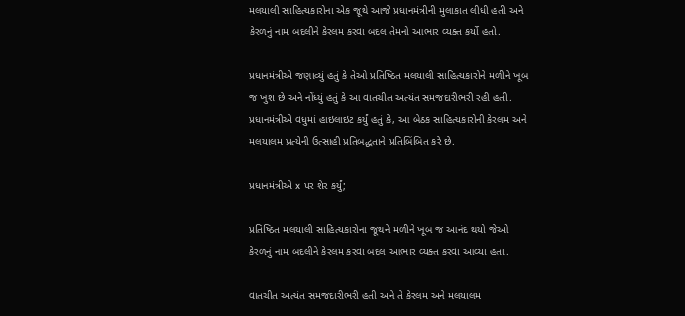મલયાલી સાહિત્યકારોના એક જૂથે આજે પ્રધાનમંત્રીની મુલાકાત લીધી હતી અને કેરળનું નામ બદલીને કેરલમ કરવા બદલ તેમનો આભાર વ્યક્ત કર્યો હતો.

પ્રધાનમંત્રીએ જણાવ્યું હતું કે તેઓ પ્રતિષ્ઠિત મલયાલી સાહિત્યકારોને મળીને ખૂબ જ ખુશ છે અને નોંધ્યું હતું કે આ વાતચીત અત્યંત સમજદારીભરી રહી હતી. પ્રધાનમંત્રીએ વધુમાં હાઇલાઇટ કર્યું હતું કે, આ બેઠક સાહિત્યકારોની કેરલમ અને મલયાલમ પ્રત્યેની ઉત્સાહી પ્રતિબદ્ધતાને પ્રતિબિંબિત કરે છે.

પ્રધાનમંત્રીએ x પર શેર કર્યું;

પ્રતિષ્ઠિત મલયાલી સાહિત્યકારોના જૂથને મળીને ખૂબ જ આનંદ થયો જેઓ કેરળનું નામ બદલીને કેરલમ કરવા બદલ આભાર વ્યક્ત કરવા આવ્યા હતા.

વાતચીત અત્યંત સમજદારીભરી હતી અને તે કેરલમ અને મલયાલમ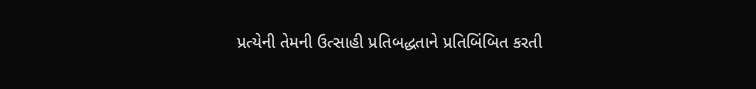પ્રત્યેની તેમની ઉત્સાહી પ્રતિબદ્ધતાને પ્રતિબિંબિત કરતી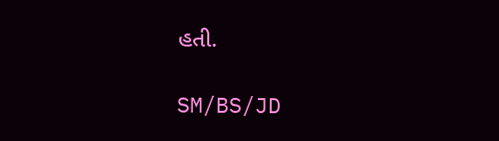હતી.

SM/BS/JD